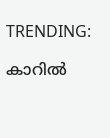TRENDING:

കാറില്‍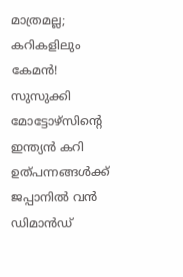മാത്രമല്ല; കറികളിലും കേമൻ! സുസുക്കി മോട്ടോഴ്‌സിന്റെ ഇന്ത്യൻ കറി ഉത്പന്നങ്ങൾക്ക് ജപ്പാനിൽ വൻ ഡിമാൻഡ്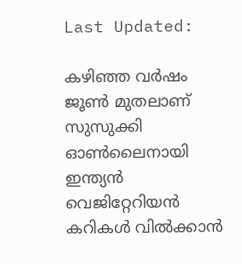Last Updated:

കഴിഞ്ഞ വർഷം ജൂൺ മുതലാണ് സുസുക്കി ഓൺലൈനായി ഇന്ത്യൻ വെജിറ്റേറിയൻ കറികൾ വിൽക്കാൻ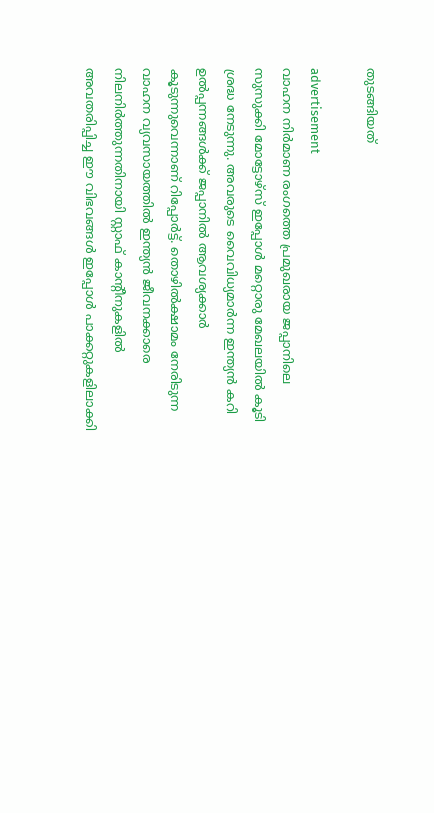തുടങ്ങിയത്

advertisement
വാഹന നിർമാണ രംഗത്തെ പ്രമുഖരായ ജപ്പാനിലെ സുസുക്കി മോട്ടോഴ്‌സ് ഇപ്പോൾ മറ്റൊരു മേഖലയിൽ കൂടി ശ്രദ്ധ നേടുന്നു. അവരുടെ വൈവിധ്യമാർന്ന ഇന്ത്യൻ കറി ഉൽപ്പന്നങ്ങൾക്ക് ജപ്പാനിൽ ആവശ്യക്കാർ കൂടുന്നുവെന്നാണ് റിപ്പോര്‍ട്ട്. തൊഴിൽക്ഷാമം നേരിടുന്ന വാഹന വ്യവസായത്തിൽ ഇന്ത്യൻ ജീവനക്കാരെ നിലനിർത്തുന്നതിനായി സ്റ്റാഫ് കാന്റീനുകളിൽ അവതരിപ്പിച്ച ഈ വിഭവങ്ങൾ ഇപ്പോൾ പാക്കറ്റുകളിലാക്കി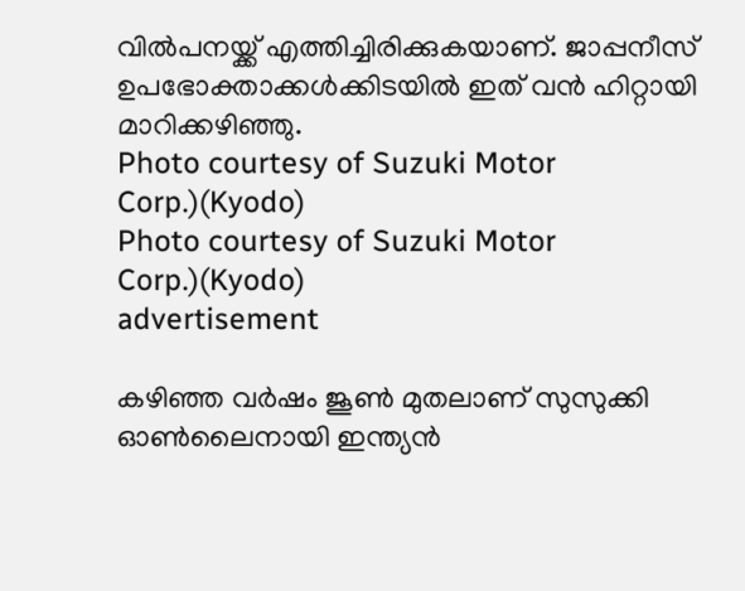വിൽപനയ്ക്ക് എത്തിച്ചിരിക്കുകയാണ്. ജാപ്പനീസ് ഉപഭോക്താക്കൾക്കിടയിൽ ഇത് വൻ ഹിറ്റായി മാറിക്കഴിഞ്ഞു.
Photo courtesy of Suzuki Motor Corp.)(Kyodo)
Photo courtesy of Suzuki Motor Corp.)(Kyodo)
advertisement

കഴിഞ്ഞ വർഷം ജൂൺ മുതലാണ് സുസുക്കി ഓൺലൈനായി ഇന്ത്യൻ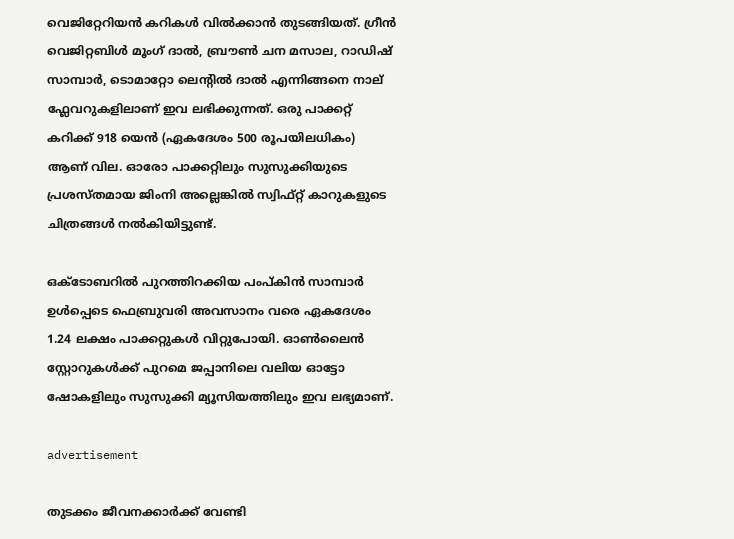വെജിറ്റേറിയൻ കറികൾ വിൽക്കാൻ തുടങ്ങിയത്. ഗ്രീൻ വെജിറ്റബിൾ മൂംഗ് ദാൽ, ബ്രൗൺ ചന മസാല, റാഡിഷ് സാമ്പാർ, ടൊമാറ്റോ ലെന്റിൽ ദാൽ എന്നിങ്ങനെ നാല് ഫ്ലേവറുകളിലാണ് ഇവ ലഭിക്കുന്നത്. ഒരു പാക്കറ്റ് കറിക്ക് 918 യെൻ (ഏകദേശം 500 രൂപയിലധികം) ആണ് വില. ഓരോ പാക്കറ്റിലും സുസുക്കിയുടെ പ്രശസ്തമായ ജിംനി അല്ലെങ്കിൽ സ്വിഫ്റ്റ് കാറുകളുടെ ചിത്രങ്ങൾ നൽകിയിട്ടുണ്ട്.

ഒക്ടോബറിൽ പുറത്തിറക്കിയ പംപ്കിൻ സാമ്പാർ ഉൾപ്പെടെ ഫെബ്രുവരി അവസാനം വരെ ഏകദേശം 1.24 ലക്ഷം പാക്കറ്റുകൾ വിറ്റുപോയി. ഓൺലൈൻ സ്റ്റോറുകൾക്ക് പുറമെ ജപ്പാനിലെ വലിയ ഓട്ടോ ഷോകളിലും സുസുക്കി മ്യൂസിയത്തിലും ഇവ ലഭ്യമാണ്.

advertisement

തുടക്കം ജീവനക്കാർക്ക് വേണ്ടി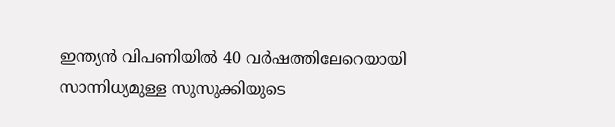ഇന്ത്യൻ വിപണിയിൽ 40 വർഷത്തിലേറെയായി സാന്നിധ്യമുള്ള സുസുക്കിയുടെ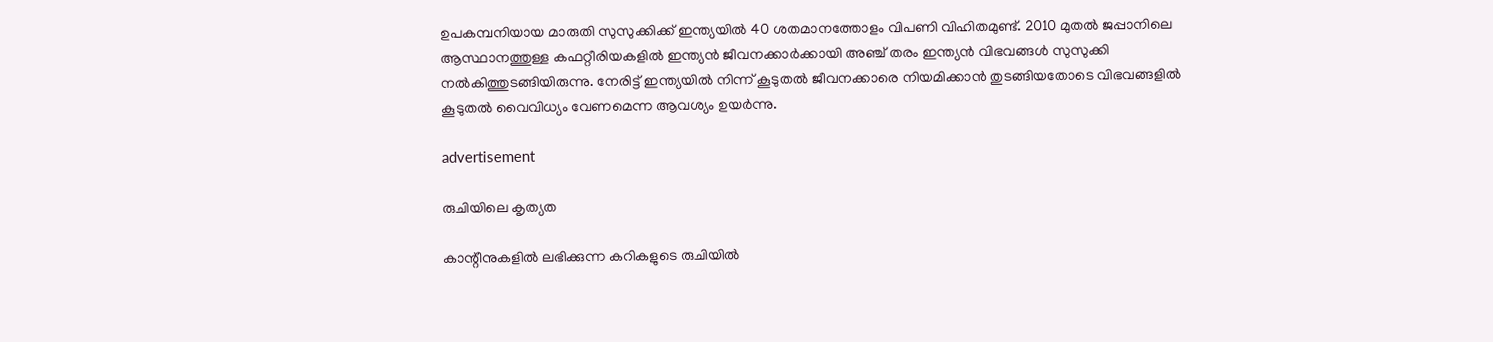ഉപകമ്പനിയായ മാരുതി സുസുക്കിക്ക് ഇന്ത്യയിൽ 40 ശതമാനത്തോളം വിപണി വിഹിതമുണ്ട്. 2010 മുതൽ ജപ്പാനിലെ ആസ്ഥാനത്തുള്ള കഫറ്റീരിയകളിൽ ഇന്ത്യൻ ജീവനക്കാർക്കായി അഞ്ച് തരം ഇന്ത്യൻ വിഭവങ്ങൾ സുസുക്കി നൽകിത്തുടങ്ങിയിരുന്നു. നേരിട്ട് ഇന്ത്യയിൽ നിന്ന് കൂടുതൽ ജീവനക്കാരെ നിയമിക്കാൻ തുടങ്ങിയതോടെ വിഭവങ്ങളിൽ കൂടുതൽ വൈവിധ്യം വേണമെന്ന ആവശ്യം ഉയർന്നു.

advertisement

രുചിയിലെ കൃത്യത

കാന്റീനുകളിൽ ലഭിക്കുന്ന കറികളുടെ രുചിയിൽ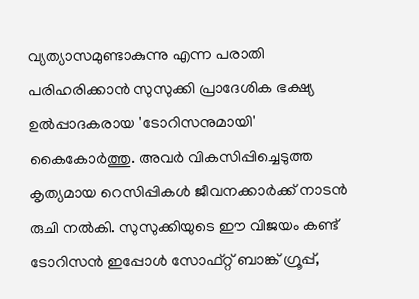വ്യത്യാസമുണ്ടാകുന്നു എന്ന പരാതി പരിഹരിക്കാൻ സുസുക്കി പ്രാദേശിക ഭക്ഷ്യ ഉൽപ്പാദകരായ 'ടോറിസനുമായി' കൈകോർത്തു. അവർ വികസിപ്പിച്ചെടുത്ത കൃത്യമായ റെസിപ്പികൾ ജീവനക്കാർക്ക് നാടൻ രുചി നൽകി. സുസുക്കിയുടെ ഈ വിജയം കണ്ട് ടോറിസൻ ഇപ്പോൾ സോഫ്റ്റ് ബാങ്ക് ഗ്രൂപ്പ്,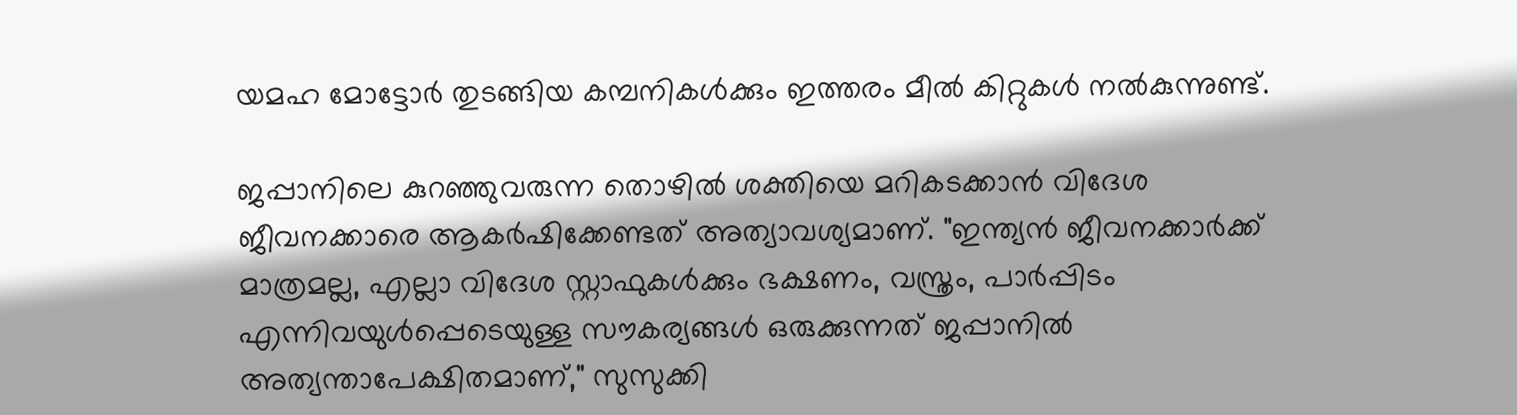യമഹ മോട്ടോർ തുടങ്ങിയ കമ്പനികൾക്കും ഇത്തരം മീൽ കിറ്റുകൾ നൽകുന്നുണ്ട്.

ജപ്പാനിലെ കുറഞ്ഞുവരുന്ന തൊഴിൽ ശക്തിയെ മറികടക്കാൻ വിദേശ ജീവനക്കാരെ ആകർഷിക്കേണ്ടത് അത്യാവശ്യമാണ്. "ഇന്ത്യൻ ജീവനക്കാർക്ക് മാത്രമല്ല, എല്ലാ വിദേശ സ്റ്റാഫുകൾക്കും ഭക്ഷണം, വസ്ത്രം, പാർപ്പിടം എന്നിവയുൾപ്പെടെയുള്ള സൗകര്യങ്ങൾ ഒരുക്കുന്നത് ജപ്പാനിൽ അത്യന്താപേക്ഷിതമാണ്," സുസുക്കി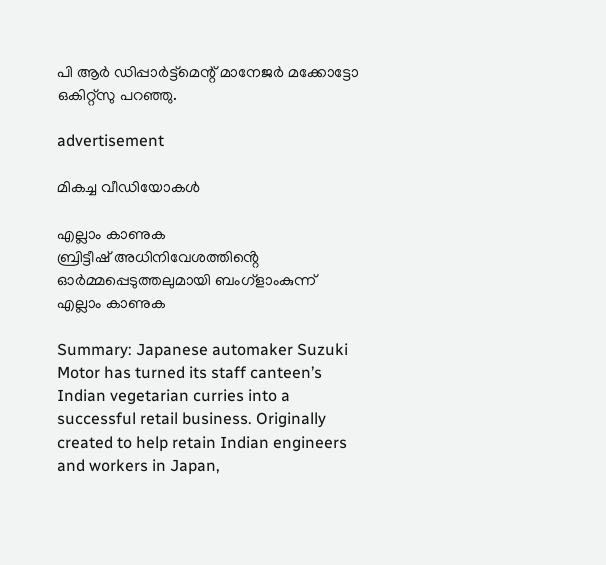പി ആർ ഡിപ്പാർട്ട്‌മെന്റ് മാനേജർ മക്കോട്ടോ ഒകിറ്റ്‌സു പറഞ്ഞു.

advertisement

മികച്ച വീഡിയോകൾ

എല്ലാം കാണുക
ബ്രിട്ടീഷ് അധിനിവേശത്തിൻ്റെ ഓർമ്മപ്പെടുത്തലുമായി ബംഗ്ളാംകുന്ന്
എല്ലാം കാണുക

Summary: Japanese automaker Suzuki Motor has turned its staff canteen’s Indian vegetarian curries into a successful retail business. Originally created to help retain Indian engineers and workers in Japan,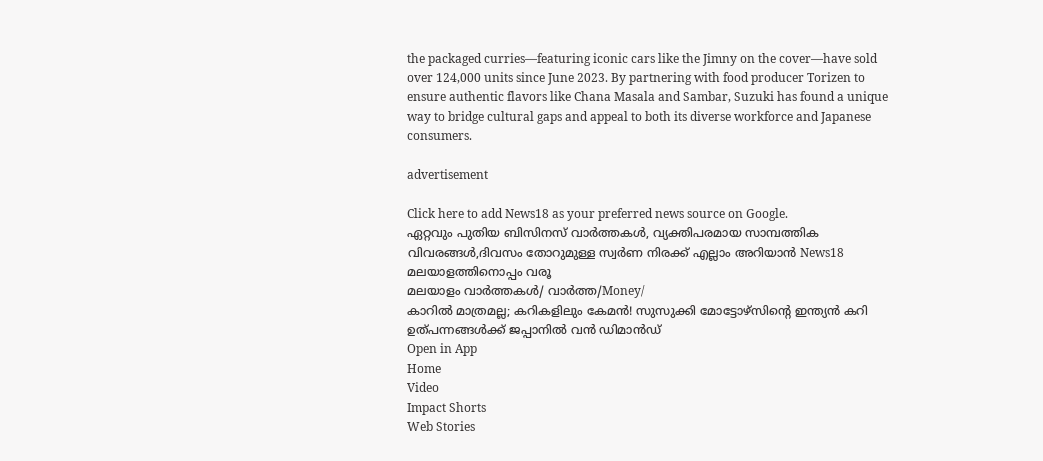the packaged curries—featuring iconic cars like the Jimny on the cover—have sold over 124,000 units since June 2023. By partnering with food producer Torizen to ensure authentic flavors like Chana Masala and Sambar, Suzuki has found a unique way to bridge cultural gaps and appeal to both its diverse workforce and Japanese consumers.

advertisement

Click here to add News18 as your preferred news source on Google.
ഏറ്റവും പുതിയ ബിസിനസ് വാർത്തകൾ, വ്യക്തിപരമായ സാമ്പത്തിക വിവരങ്ങൾ,ദിവസം തോറുമുള്ള സ്വർണ നിരക്ക് എല്ലാം അറിയാൻ News18 മലയാളത്തിനൊപ്പം വരൂ
മലയാളം വാർത്തകൾ/ വാർത്ത/Money/
കാറില്‍ മാത്രമല്ല; കറികളിലും കേമൻ! സുസുക്കി മോട്ടോഴ്‌സിന്റെ ഇന്ത്യൻ കറി ഉത്പന്നങ്ങൾക്ക് ജപ്പാനിൽ വൻ ഡിമാൻഡ്
Open in App
Home
Video
Impact Shorts
Web Stories